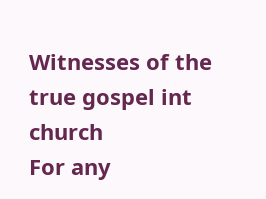Witnesses of the true gospel int church
For any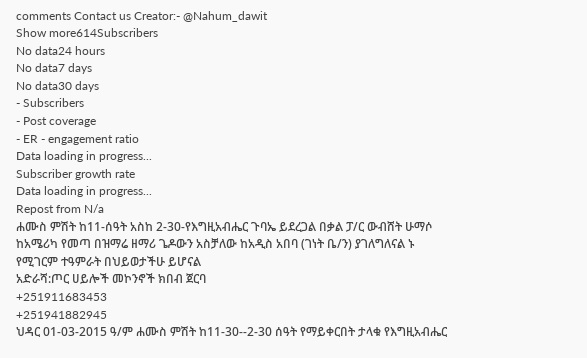comments Contact us Creator:- @Nahum_dawit
Show more614Subscribers
No data24 hours
No data7 days
No data30 days
- Subscribers
- Post coverage
- ER - engagement ratio
Data loading in progress...
Subscriber growth rate
Data loading in progress...
Repost from N/a
ሐሙስ ምሽት ከ11-ሰዓት አስከ 2-30-የእግዚአብሔር ጉባኤ ይደረጋል በቃል ፓ/ር ውብሸት ሁማሶ ከአሜሪካ የመጣ በዝማሬ ዘማሪ ጌዶውን አስቻለው ከአዲስ አበባ (ገነት ቤ/ን) ያገለግለናል ኑ የሚገርም ተዓምራት በህይወታችሁ ይሆናል
አድራሻ:ጦር ሀይሎች መኮንኖች ክበብ ጀርባ
+251911683453
+251941882945
ህዳር 01-03-2015 ዓ/ም ሐሙስ ምሽት ከ11-30--2-30 ሰዓት የማይቀርበት ታላቁ የእግዚአብሔር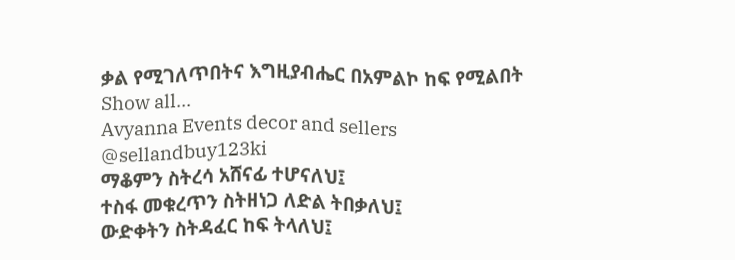ቃል የሚገለጥበትና እግዚያብሔር በአምልኮ ከፍ የሚልበት
Show all...
Avyanna Events decor and sellers
@sellandbuy123ki
ማቆምን ስትረሳ አሸናፊ ተሆናለህ፤
ተስፋ መቁረጥን ስትዘነጋ ለድል ትበቃለህ፤
ውድቀትን ስትዳፈር ከፍ ትላለህ፤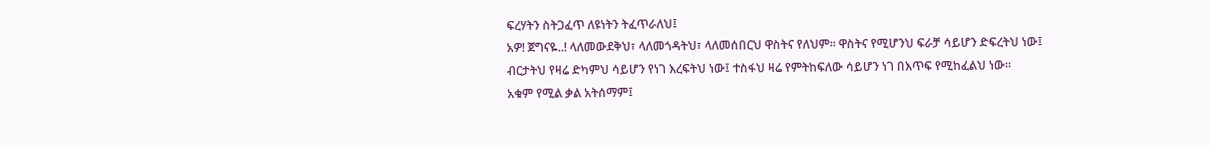ፍረሃትን ስትጋፈጥ ለዩነትን ትፈጥራለህ፤
አዎ! ጀግናዬ..! ላለመውደቅህ፣ ላለመጎዳትህ፣ ላለመሰበርህ ዋስትና የለህም። ዋስትና የሚሆንህ ፍራቻ ሳይሆን ድፍረትህ ነው፤
ብርታትህ የዛሬ ድካምህ ሳይሆን የነገ እረፍትህ ነው፤ ተስፋህ ዛሬ የምትከፍለው ሳይሆን ነገ በእጥፍ የሚከፈልህ ነው።
አቁም የሚል ቃል አትሰማም፤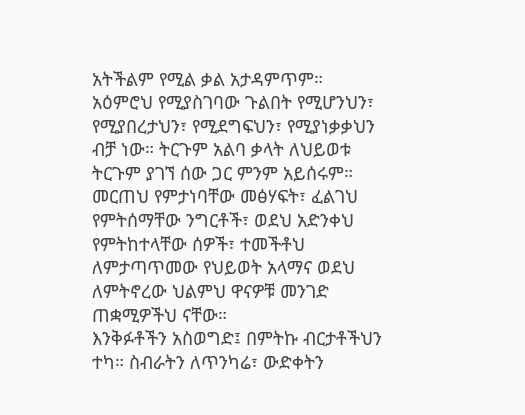አትችልም የሚል ቃል አታዳምጥም። አዕምሮህ የሚያስገባው ጉልበት የሚሆንህን፣ የሚያበረታህን፣ የሚደግፍህን፣ የሚያነቃቃህን ብቻ ነው። ትርጉም አልባ ቃላት ለህይወቱ ትርጉም ያገኘ ሰው ጋር ምንም አይሰሩም።
መርጠህ የምታነባቸው መፅሃፍት፣ ፈልገህ የምትሰማቸው ንግርቶች፣ ወደህ አድንቀህ የምትከተላቸው ሰዎች፣ ተመችቶህ ለምታጣጥመው የህይወት አላማና ወደህ ለምትኖረው ህልምህ ዋናዎቹ መንገድ ጠቋሚዎችህ ናቸው።
እንቅፉቶችን አስወግድ፤ በምትኩ ብርታቶችህን ተካ። ስብራትን ለጥንካሬ፣ ውድቀትን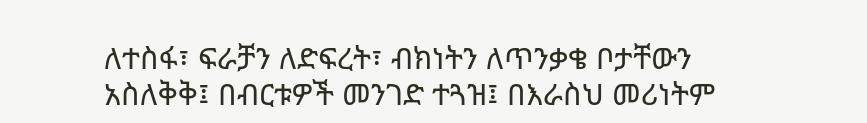ለተስፋ፣ ፍራቻን ለድፍረት፣ ብክነትን ለጥንቃቄ ቦታቸውን አስለቅቅ፤ በብርቱዎች መንገድ ተጓዝ፤ በእራስህ መሪነትም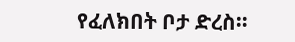የፈለክበት ቦታ ድረስ።